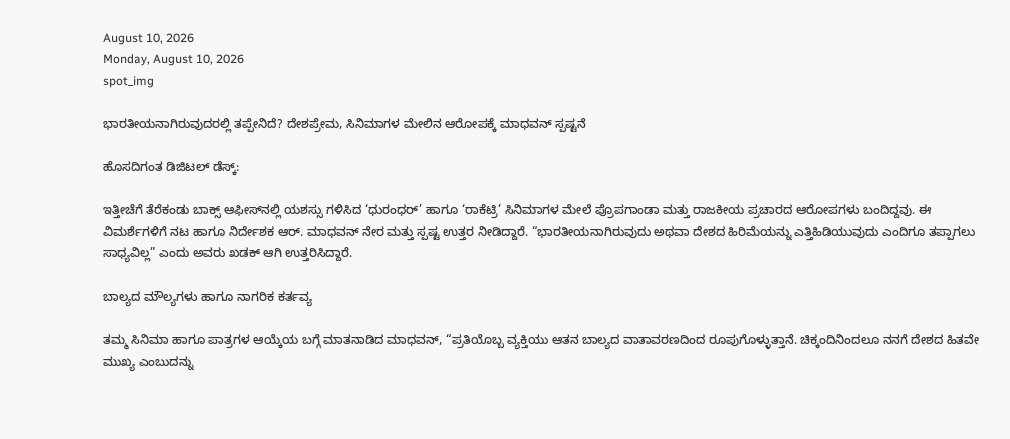August 10, 2026
Monday, August 10, 2026
spot_img

ಭಾರತೀಯನಾಗಿರುವುದರಲ್ಲಿ ತಪ್ಪೇನಿದೆ? ದೇಶಪ್ರೇಮ, ಸಿನಿಮಾಗಳ ಮೇಲಿನ ಆರೋಪಕ್ಕೆ ಮಾಧವನ್ ಸ್ಪಷ್ಟನೆ

ಹೊಸದಿಗಂತ ಡಿಜಿಟಲ್ ಡೆಸ್ಕ್:

ಇತ್ತೀಚೆಗೆ ತೆರೆಕಂಡು ಬಾಕ್ಸ್ ಆಫೀಸ್‌ನಲ್ಲಿ ಯಶಸ್ಸು ಗಳಿಸಿದ ‘ಧುರಂಧರ್’ ಹಾಗೂ ‘ರಾಕೆಟ್ರಿ’ ಸಿನಿಮಾಗಳ ಮೇಲೆ ಪ್ರೊಪಗಾಂಡಾ ಮತ್ತು ರಾಜಕೀಯ ಪ್ರಚಾರದ ಆರೋಪಗಳು ಬಂದಿದ್ದವು. ಈ ವಿಮರ್ಶೆಗಳಿಗೆ ನಟ ಹಾಗೂ ನಿರ್ದೇಶಕ ಆರ್. ಮಾಧವನ್ ನೇರ ಮತ್ತು ಸ್ಪಷ್ಟ ಉತ್ತರ ನೀಡಿದ್ದಾರೆ. “ಭಾರತೀಯನಾಗಿರುವುದು ಅಥವಾ ದೇಶದ ಹಿರಿಮೆಯನ್ನು ಎತ್ತಿಹಿಡಿಯುವುದು ಎಂದಿಗೂ ತಪ್ಪಾಗಲು ಸಾಧ್ಯವಿಲ್ಲ” ಎಂದು ಅವರು ಖಡಕ್ ಆಗಿ ಉತ್ತರಿಸಿದ್ದಾರೆ.

ಬಾಲ್ಯದ ಮೌಲ್ಯಗಳು ಹಾಗೂ ನಾಗರಿಕ ಕರ್ತವ್ಯ

ತಮ್ಮ ಸಿನಿಮಾ ಹಾಗೂ ಪಾತ್ರಗಳ ಆಯ್ಕೆಯ ಬಗ್ಗೆ ಮಾತನಾಡಿದ ಮಾಧವನ್, “ಪ್ರತಿಯೊಬ್ಬ ವ್ಯಕ್ತಿಯು ಆತನ ಬಾಲ್ಯದ ವಾತಾವರಣದಿಂದ ರೂಪುಗೊಳ್ಳುತ್ತಾನೆ. ಚಿಕ್ಕಂದಿನಿಂದಲೂ ನನಗೆ ದೇಶದ ಹಿತವೇ ಮುಖ್ಯ ಎಂಬುದನ್ನು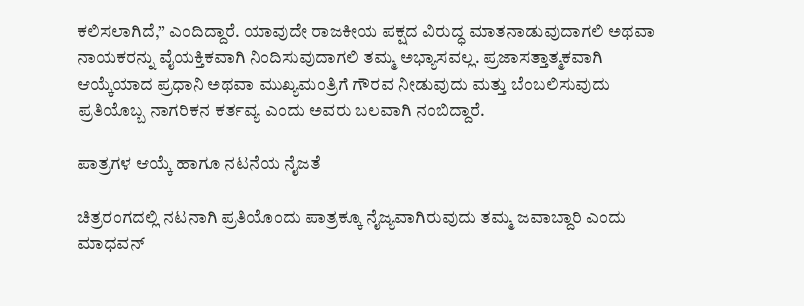ಕಲಿಸಲಾಗಿದೆ,” ಎಂದಿದ್ದಾರೆ. ಯಾವುದೇ ರಾಜಕೀಯ ಪಕ್ಷದ ವಿರುದ್ಧ ಮಾತನಾಡುವುದಾಗಲಿ ಅಥವಾ ನಾಯಕರನ್ನು ವೈಯಕ್ತಿಕವಾಗಿ ನಿಂದಿಸುವುದಾಗಲಿ ತಮ್ಮ ಅಭ್ಯಾಸವಲ್ಲ. ಪ್ರಜಾಸತ್ತಾತ್ಮಕವಾಗಿ ಆಯ್ಕೆಯಾದ ಪ್ರಧಾನಿ ಅಥವಾ ಮುಖ್ಯಮಂತ್ರಿಗೆ ಗೌರವ ನೀಡುವುದು ಮತ್ತು ಬೆಂಬಲಿಸುವುದು ಪ್ರತಿಯೊಬ್ಬ ನಾಗರಿಕನ ಕರ್ತವ್ಯ ಎಂದು ಅವರು ಬಲವಾಗಿ ನಂಬಿದ್ದಾರೆ.

ಪಾತ್ರಗಳ ಆಯ್ಕೆ ಹಾಗೂ ನಟನೆಯ ನೈಜತೆ

ಚಿತ್ರರಂಗದಲ್ಲಿ ನಟನಾಗಿ ಪ್ರತಿಯೊಂದು ಪಾತ್ರಕ್ಕೂ ನೈಜ್ಯವಾಗಿರುವುದು ತಮ್ಮ ಜವಾಬ್ದಾರಿ ಎಂದು ಮಾಧವನ್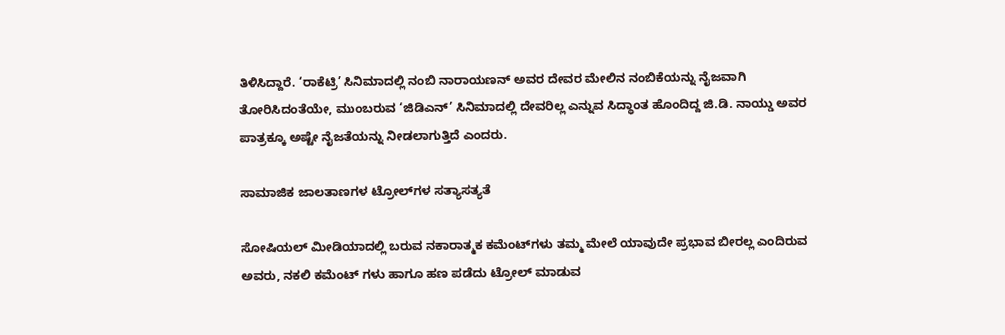ತಿಳಿಸಿದ್ದಾರೆ. ‘ರಾಕೆಟ್ರಿ’ ಸಿನಿಮಾದಲ್ಲಿ ನಂಬಿ ನಾರಾಯಣನ್ ಅವರ ದೇವರ ಮೇಲಿನ ನಂಬಿಕೆಯನ್ನು ನೈಜವಾಗಿ ತೋರಿಸಿದಂತೆಯೇ, ಮುಂಬರುವ ‘ಜಿಡಿಎನ್’ ಸಿನಿಮಾದಲ್ಲಿ ದೇವರಿಲ್ಲ ಎನ್ನುವ ಸಿದ್ಧಾಂತ ಹೊಂದಿದ್ದ ಜಿ.ಡಿ. ನಾಯ್ಡು ಅವರ ಪಾತ್ರಕ್ಕೂ ಅಷ್ಟೇ ನೈಜತೆಯನ್ನು ನೀಡಲಾಗುತ್ತಿದೆ ಎಂದರು.

ಸಾಮಾಜಿಕ ಜಾಲತಾಣಗಳ ಟ್ರೋಲ್‌ಗಳ ಸತ್ಯಾಸತ್ಯತೆ

ಸೋಷಿಯಲ್ ಮೀಡಿಯಾದಲ್ಲಿ ಬರುವ ನಕಾರಾತ್ಮಕ ಕಮೆಂಟ್‌ಗಳು ತಮ್ಮ ಮೇಲೆ ಯಾವುದೇ ಪ್ರಭಾವ ಬೀರಲ್ಲ ಎಂದಿರುವ ಅವರು, ನಕಲಿ ಕಮೆಂಟ್ ಗಳು ಹಾಗೂ ಹಣ ಪಡೆದು ಟ್ರೋಲ್ ಮಾಡುವ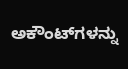ಅಕೌಂಟ್‌ಗಳನ್ನು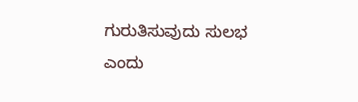ಗುರುತಿಸುವುದು ಸುಲಭ ಎಂದು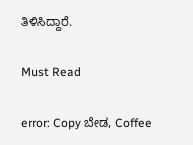ತಿಳಿಸಿದ್ದಾರೆ.

Must Read

error: Copy ಬೇಡ, Coffee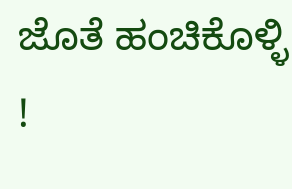ಜೊತೆ ಹಂಚಿಕೊಳ್ಳಿ !